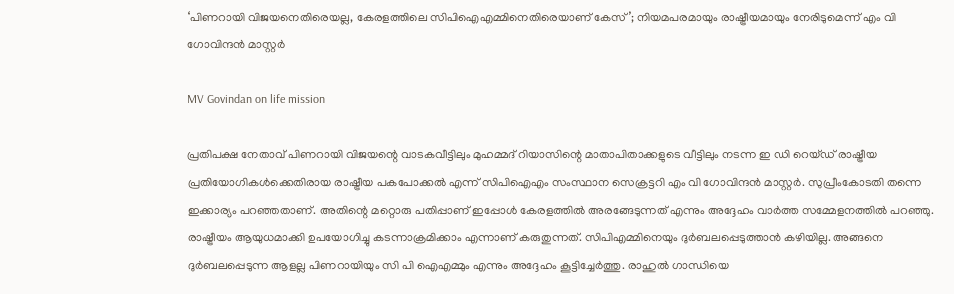‘പിണറായി വിജയനെതിരെയല്ല, കേരളത്തിലെ സിപിഐഎമ്മിനെതിരെയാണ് കേസ്’; നിയമപരമായും രാഷ്ട്രീയമായും നേരിടുമെന്ന് എം വി ഗോവിന്ദൻ മാസ്റ്റർ

MV Govindan on life mission

പ്രതിപക്ഷ നേതാവ് പിണറായി വിജയന്റെ വാടകവീട്ടിലും മുഹമ്മദ് റിയാസിന്റെ മാതാപിതാക്കളുടെ വീട്ടിലും നടന്ന ഇ ഡി റെയ്‌ഡ്‌ രാഷ്ട്രീയ പ്രതിയോഗികൾക്കെതിരായ രാഷ്ട്രീയ പകപോക്കൽ എന്ന് സിപിഐഎം സംസ്ഥാന സെക്രട്ടറി എം വി ഗോവിന്ദൻ മാസ്റ്റർ. സുപ്രീംകോടതി തന്നെ ഇക്കാര്യം പറഞ്ഞതാണ്. അതിന്റെ മറ്റൊരു പതിപ്പാണ് ഇപ്പോൾ കേരളത്തിൽ അരങ്ങേടുന്നത് എന്നും അദ്ദേഹം വാർത്ത സമ്മേളനത്തിൽ പറഞ്ഞു. രാഷ്ട്രീയം ആയുധമാക്കി ഉപയോഗിച്ചു കടന്നാക്രമിക്കാം എന്നാണ് കരുതുന്നത്. സിപിഎമ്മിനെയും ദുർബലപ്പെടുത്താൻ കഴിയില്ല. അങ്ങനെ ദുർബലപ്പെടുന്ന ആളല്ല പിണറായിയും സി പി ഐഎമ്മും എന്നും അദ്ദേഹം കൂട്ടിച്ചേർത്തു. രാഹുൽ ഗാന്ധിയെ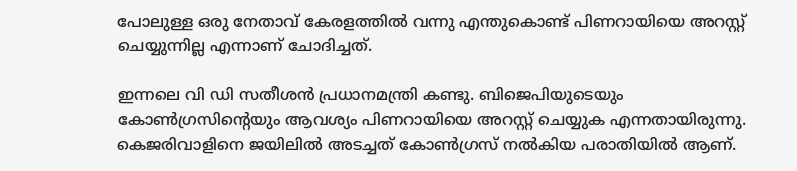പോലുള്ള ഒരു നേതാവ് കേരളത്തിൽ വന്നു എന്തുകൊണ്ട് പിണറായിയെ അറസ്റ്റ് ചെയ്യുന്നില്ല എന്നാണ് ചോദിച്ചത്.

ഇന്നലെ വി ഡി സതീശൻ പ്രധാനമന്ത്രി കണ്ടു. ബിജെപിയുടെയും കോൺഗ്രസിന്റെയും ആവശ്യം പിണറായിയെ അറസ്റ്റ് ചെയ്യുക എന്നതായിരുന്നു. കെജരിവാളിനെ ജയിലിൽ അടച്ചത് കോൺഗ്രസ് നൽകിയ പരാതിയിൽ ആണ്.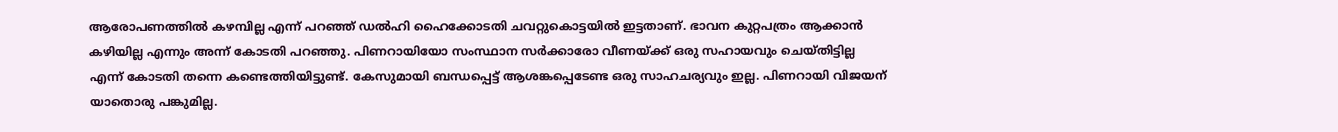ആരോപണത്തിൽ കഴമ്പില്ല എന്ന് പറഞ്ഞ് ഡൽഹി ഹൈക്കോടതി ചവറ്റുകൊട്ടയിൽ ഇട്ടതാണ്. ഭാവന കുറ്റപത്രം ആക്കാൻ കഴിയില്ല എന്നും അന്ന് കോടതി പറഞ്ഞു. പിണറായിയോ സംസ്ഥാന സർക്കാരോ വീണയ്ക്ക് ഒരു സഹായവും ചെയ്തിട്ടില്ല എന്ന് കോടതി തന്നെ കണ്ടെത്തിയിട്ടുണ്ട്. കേസുമായി ബന്ധപ്പെട്ട് ആശങ്കപ്പെടേണ്ട ഒരു സാഹചര്യവും ഇല്ല. പിണറായി വിജയന് യാതൊരു പങ്കുമില്ല.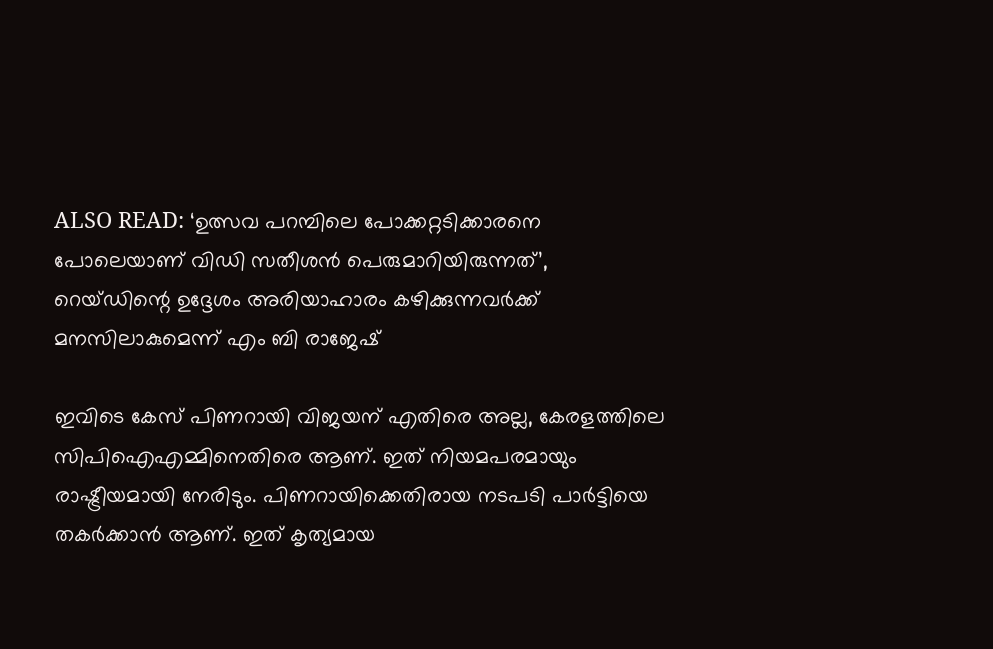ALSO READ: ‘ഉത്സവ പറമ്പിലെ പോക്കറ്റടിക്കാരനെ പോലെയാണ് വിഡി സതീശൻ പെരുമാറിയിരുന്നത്’, റെയ്ഡിന്റെ ഉദ്ദേശം അരിയാഹാരം കഴിക്കുന്നവർക്ക് മനസിലാകുമെന്ന് എം ബി രാജേഷ്

ഇവിടെ കേസ് പിണറായി വിജയന് എതിരെ അല്ല, കേരളത്തിലെ സിപിഐഎമ്മിനെതിരെ ആണ്. ഇത് നിയമപരമായും രാഷ്ട്രീയമായി നേരിടും. പിണറായിക്കെതിരായ നടപടി പാർട്ടിയെ തകർക്കാൻ ആണ്. ഇത് കൃത്യമായ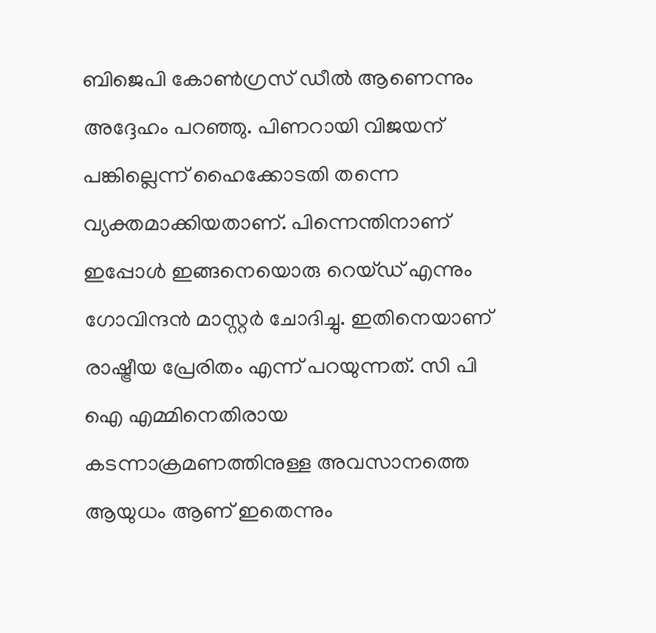ബിജെപി കോൺഗ്രസ് ഡീൽ ആണെന്നും അദ്ദേഹം പറഞ്ഞു. പിണറായി വിജയന് പങ്കില്ലെന്ന് ഹൈക്കോടതി തന്നെ വ്യക്തമാക്കിയതാണ്. പിന്നെന്തിനാണ് ഇപ്പോൾ ഇങ്ങനെയൊരു റെയ്ഡ് എന്നും ഗോവിന്ദൻ മാസ്റ്റർ ചോദിച്ചു. ഇതിനെയാണ് രാഷ്ട്രീയ പ്രേരിതം എന്ന് പറയുന്നത്. സി പി ഐ എമ്മിനെതിരായ കടന്നാക്രമണത്തിനുള്ള അവസാനത്തെ ആയുധം ആണ് ഇതെന്നും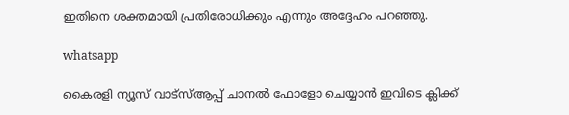ഇതിനെ ശക്തമായി പ്രതിരോധിക്കും എന്നും അദ്ദേഹം പറഞ്ഞു.

whatsapp

കൈരളി ന്യൂസ് വാട്‌സ്ആപ്പ് ചാനല്‍ ഫോളോ ചെയ്യാന്‍ ഇവിടെ ക്ലിക്ക്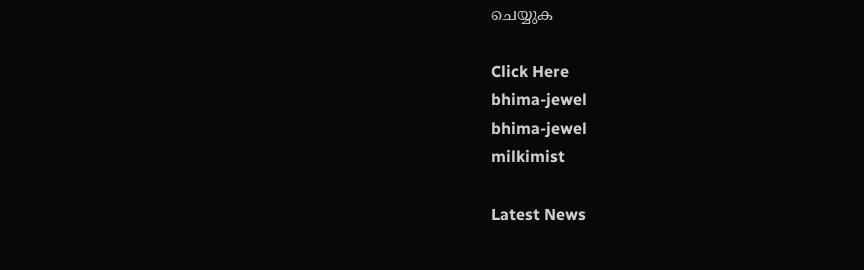ചെയ്യുക

Click Here
bhima-jewel
bhima-jewel
milkimist

Latest News